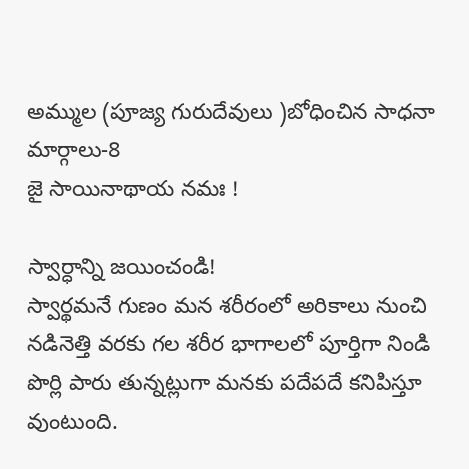అమ్ముల (పూజ్య గురుదేవులు )బోధించిన సాధనా మార్గాలు-8
జై సాయినాథాయ నమః !

స్వార్ధాన్ని జయించండి!
స్వార్థమనే గుణం మన శరీరంలో అరికాలు నుంచి నడినెత్తి వరకు గల శరీర భాగాలలో పూర్తిగా నిండి పొర్లి పారు తున్నట్లుగా మనకు పదేపదే కనిపిస్తూ వుంటుంది.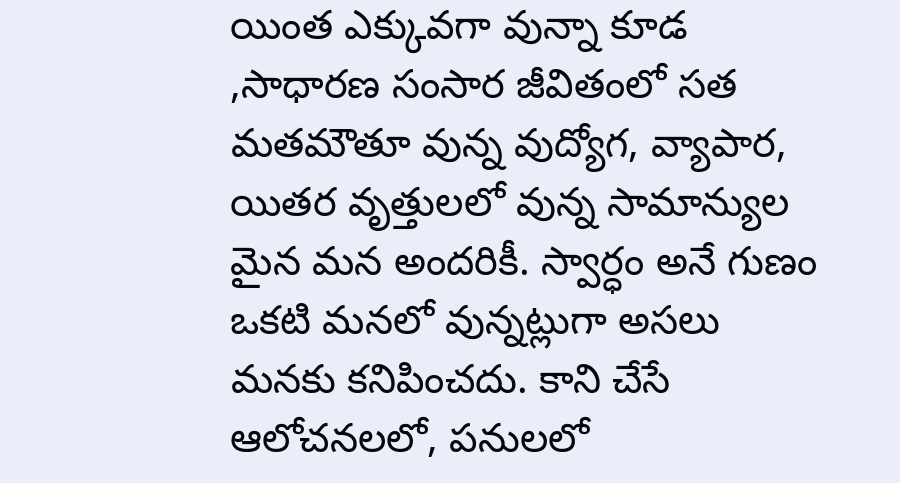యింత ఎక్కువగా వున్నా కూడ ,సాధారణ సంసార జీవితంలో సత మతమౌతూ వున్న వుద్యోగ, వ్యాపార, యితర వృత్తులలో వున్న సామాన్యుల మైన మన అందరికీ. స్వార్ధం అనే గుణం ఒకటి మనలో వున్నట్లుగా అసలు మనకు కనిపించదు. కాని చేసే ఆలోచనలలో, పనులలో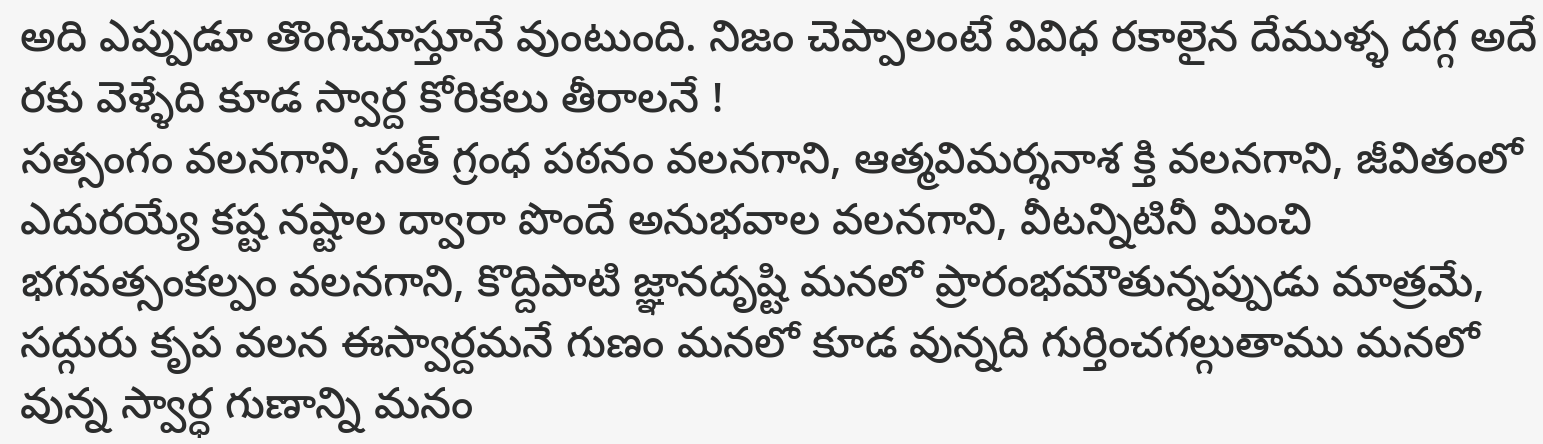అది ఎప్పుడూ తొంగిచూస్తూనే వుంటుంది. నిజం చెప్పాలంటే వివిధ రకాలైన దేముళ్ళ దగ్గ అదే రకు వెళ్ళేది కూడ స్వార్ద కోరికలు తీరాలనే !
సత్సంగం వలనగాని, సత్ గ్రంధ పఠనం వలనగాని, ఆత్మవిమర్శనాశ క్తి వలనగాని, జీవితంలో ఎదురయ్యే కష్ట నష్టాల ద్వారా పొందే అనుభవాల వలనగాని, వీటన్నిటినీ మించి భగవత్సంకల్పం వలనగాని, కొద్దిపాటి జ్ఞానదృష్టి మనలో ప్రారంభమౌతున్నప్పుడు మాత్రమే, సద్గురు కృప వలన ఈస్వార్దమనే గుణం మనలో కూడ వున్నది గుర్తించగల్గుతాము మనలో వున్న స్వార్ధ గుణాన్ని మనం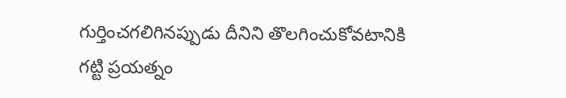గుర్తించగలిగినప్పుడు దీనిని తొలగించుకోవటానికి గట్టి ప్రయత్నం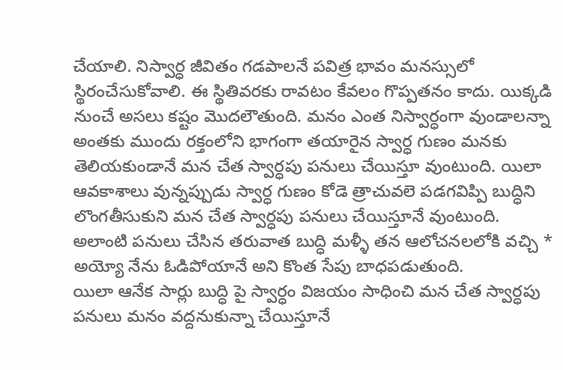చేయాలి. నిస్వార్ధ జీవితం గడపాలనే పవిత్ర భావం మనస్సులో స్థిరంచేసుకోవాలి. ఈ స్థితివరకు రావటం కేవలం గొప్పతనం కాదు. యిక్కడి నుంచే అసలు కష్టం మొదలౌతుంది. మనం ఎంత నిస్వార్ధంగా వుండాలన్నా అంతకు ముందు రక్తంలోని భాగంగా తయారైన స్వార్ధ గుణం మనకు తెలియకుండానే మన చేత స్వార్ధపు పనులు చేయిస్తూ వుంటుంది. యిలా ఆవకాశాలు వున్నప్పుడు స్వార్ధ గుణం కోడె త్రాచువలె పడగవిప్పి బుద్ధిని లొంగతీసుకుని మన చేత స్వార్ధపు పనులు చేయిస్తూనే వుంటుంది. అలాంటి పనులు చేసిన తరువాత బుద్ధి మళ్ళీ తన ఆలోచనలలోకి వచ్చి * అయ్యో నేను ఓడిపోయానే అని కొంత సేపు బాధపడుతుంది.
యిలా ఆనేక సార్లు బుద్ధి పై స్వార్ధం విజయం సాధించి మన చేత స్వార్ధపు పనులు మనం వద్దనుకున్నా చేయిస్తూనే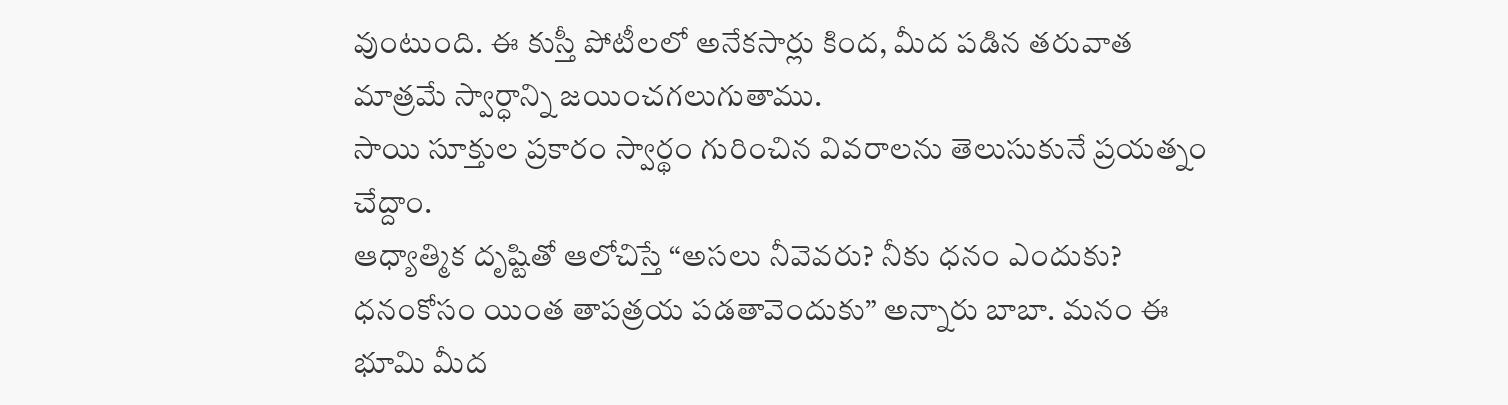వుంటుంది. ఈ కుస్తీ పోటీలలో అనేకసార్లు కింద, మీద పడిన తరువాత మాత్రమే స్వార్ధాన్ని జయించగలుగుతాము.
సాయి సూక్తుల ప్రకారం స్వార్థం గురించిన వివరాలను తెలుసుకునే ప్రయత్నం చేద్దాం.
ఆధ్యాత్మిక దృష్టితో ఆలోచిస్తే “అసలు నీవెవరు? నీకు ధనం ఎందుకు? ధనంకోసం యింత తాపత్రయ పడతావెందుకు” అన్నారు బాబా. మనం ఈ భూమి మీద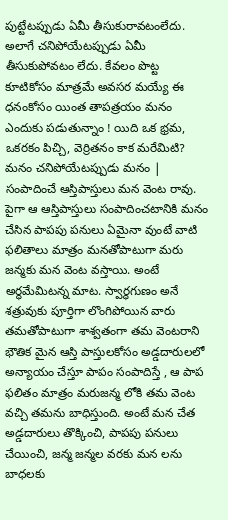పుట్టేటప్పుడు ఏమీ తీసుకురావటంలేదు. అలాగే చనిపోయేటప్పుడు ఏమీ తీసుకుపోవటం లేదు. కేవలం పొట్ట కూటికోసం మాత్రమే అవసర మయ్యే ఈ ధనంకోసం యింత తాపత్రయం మనం ఎందుకు పడుతున్నాం ! యిది ఒక భ్రమ, ఒకరకం పిచ్చి, వెర్రితనం కాక మరేమిటి? మనం చనిపోయేటప్పుడు మనం | సంపాదించే ఆస్తిపాస్తులు మన వెంట రావు. పైగా ఆ ఆస్తిపాస్తులు సంపాదించటానికి మనం చేసిన పాపపు పనులు ఏమైనా వుంటే వాటి ఫలితాలు మాత్రం మనతోపాటుగా మరు జన్మకు మన వెంట వస్తాయి. అంటే అర్ధమేమిటన్న మాట. స్వార్ధగుణం అనే శత్రువుకు పూర్తిగా లొంగిపోయిన వారు తమతోపాటుగా శాశ్వతంగా తమ వెంటరాని భౌతిక మైన ఆస్తి పాస్తులకోసం అడ్డదారులలో అన్యాయం చేస్తూ పాపం సంపాదిస్తే , ఆ పాప ఫలితం మాత్రం మరుజన్మ లోకి తమ వెంట వచ్చి తమను బాధిస్తుంది. అంటే మన చేత అడ్డదారులు తొక్కించి, పాపపు పనులు చేయించి, జన్మ జన్మల వరకు మన లను బాధలకు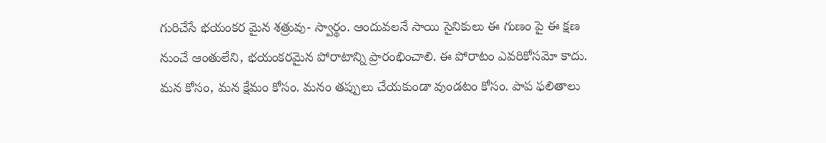గురిచేసే భయంకర మైన శత్రువు- స్వార్థం. ఆందువలనే సాయి సైనికులు ఈ గుణం పై ఈ క్షణ నుంచే ఆంతులేని, భయంకరమైన పోరాటాన్ని ప్రారంభించాలి. ఈ పోరాటం ఎవరికోసమో కాదు. మన కోసం, మన క్షేమం కోసం. మనం తప్పులు చేయకుండా వుండటం కోసం. పాప ఫలితాలు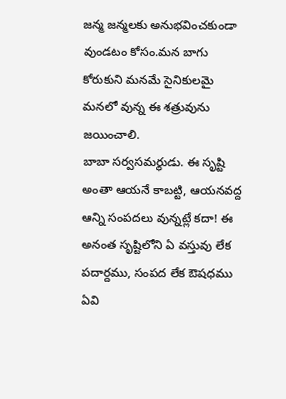జన్మ జన్మలకు అనుభవించకుండా వుండటం కోసం.మన బాగు కోరుకుని మనమే సైనికులమై మనలో వున్న ఈ శత్రువును జయించాలి.
బాబా సర్వసమర్థుడు. ఈ సృష్టి అంతా ఆయనే కాబట్టి, ఆయనవద్ద ఆన్ని సంపదలు వున్నట్లే కదా! ఈ అనంత సృష్టిలోని ఏ వస్తువు లేక పదార్దము, సంపద లేక ఔషధము ఏవి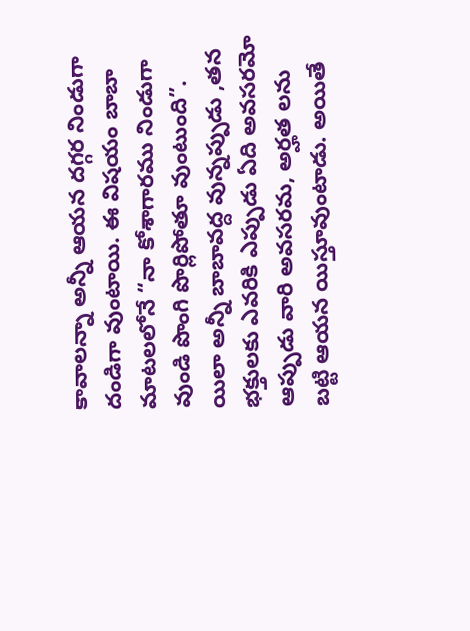కావాలన్నా అన్నీ ఆయన దగ్గర నిండుగా దండిగా వుంటాయి. ఈ విషయం బాబా మాటలలోనే “నా కోశాగారము నిండుగా వుండి పొంగి పొర్లిపోతూ వుంటుంది”. యిలా అన్నీ బాబావద్ద వున్నప్పుడు ,తన భక్తులకు ఎవరికి ఎప్పుడు ఏది అవసరమో ఆప్పుడు వారి అవసరమ, అర్హత లను బట్టి ఆయన యిస్తూవుంటాడు. అయితే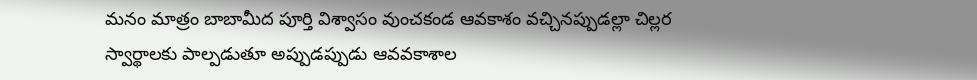మనం మాత్రం బాబామీద పూర్తి విశ్వాసం వుంచకండ ఆవకాశం వచ్చినప్పుడల్లా చిల్లర స్వార్థాలకు పాల్పడుతూ అప్పుడప్పుడు ఆవవకాశాల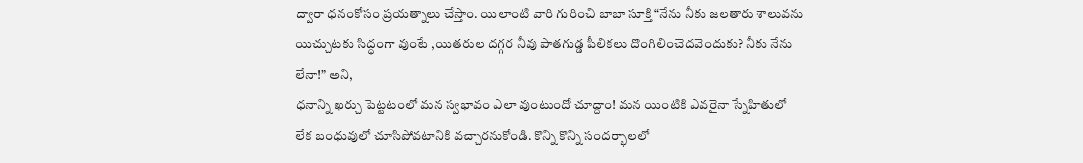ద్వారా ధనంకోసం ప్రయత్నాలు చేస్తాం. యిలాంటి వారి గురించి బాబా సూక్తి “నేను నీకు జలతారు శాలువను యిచ్చుటకు సిద్ధంగా వుంటే ,యితరుల దగ్గర నీవు పాతగుడ్డ పీలికలు దొంగిలించెదవెందుకు? నీకు నేను లేనా!” అని,
ధనాన్ని ఖర్చు పెట్టటంలో మన స్వభావం ఎలా వుంటుందో చూద్దాం! మన యింటికి ఎవరైనా స్నేహితులో లేక బంధువులో చూసిపోవటానికి వచ్చారనుకోండి. కొన్ని కొన్ని సందర్భాలలో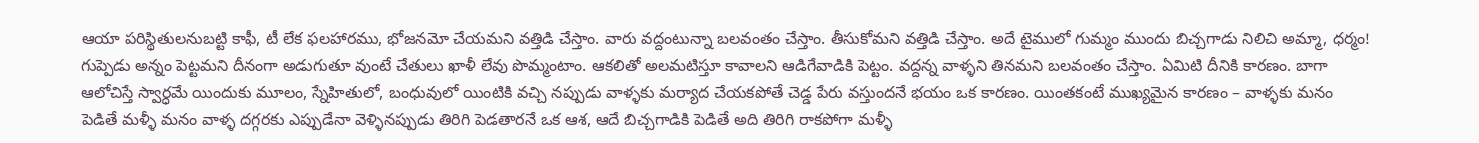ఆయా పరిస్థితులనుబట్టి కాఫీ, టీ లేక ఫలహారము, భోజనమో చేయమని వత్తిడి చేస్తాం. వారు వద్దంటున్నా బలవంతం చేస్తాం. తీసుకోమని వత్తిడి చేస్తాం. అదే టైములో గుమ్మం ముందు బిచ్చగాడు నిలిచి అమ్మా, ధర్మం! గుప్పెడు అన్నం పెట్టమని దీనంగా అడుగుతూ వుంటే చేతులు ఖాళీ లేవు పొమ్మంటాం. ఆకలితో అలమటిస్తూ కావాలని ఆడిగేవాడికి పెట్టం. వద్దన్న వాళ్ళని తినమని బలవంతం చేస్తాం. ఏమిటి దీనికి కారణం. బాగా ఆలోచిస్తే స్వార్ధమే యిందుకు మూలం, స్నేహితులో, బంధువులో యింటికి వచ్చి నప్పుడు వాళ్ళకు మర్యాద చేయకపోతే చెడ్డ పేరు వస్తుందనే భయం ఒక కారణం. యింతకంటే ముఖ్యమైన కారణం – వాళ్ళకు మనం పెడితే మళ్ళీ మనం వాళ్ళ దగ్గరకు ఎప్పుడేనా వెళ్ళినప్పుడు తిరిగి పెడతారనే ఒక ఆశ, ఆదే బిచ్చగాడికి పెడితే అది తిరిగి రాకపోగా మళ్ళీ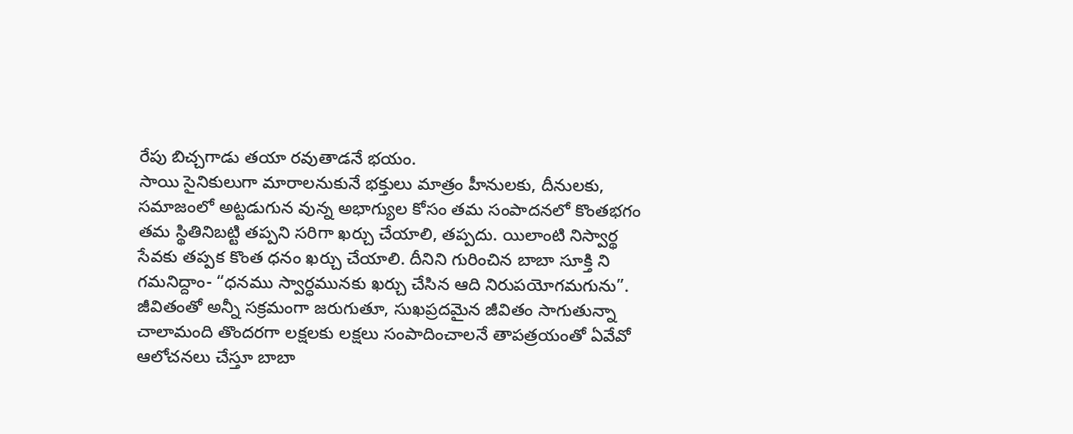రేపు బిచ్చగాడు తయా రవుతాడనే భయం.
సాయి సైనికులుగా మారాలనుకునే భక్తులు మాత్రం హీనులకు, దీనులకు, సమాజంలో అట్టడుగున వున్న అభాగ్యుల కోసం తమ సంపాదనలో కొంతభగం తమ స్థితినిబట్టి తప్పని సరిగా ఖర్చు చేయాలి, తప్పదు. యిలాంటి నిస్వార్థ సేవకు తప్పక కొంత ధనం ఖర్చు చేయాలి. దీనిని గురించిన బాబా సూక్తి ని గమనిద్దాం- “ధనము స్వార్ధమునకు ఖర్చు చేసిన ఆది నిరుపయోగమగును”.
జీవితంతో అన్నీ సక్రమంగా జరుగుతూ, సుఖప్రదమైన జీవితం సాగుతున్నా చాలామంది తొందరగా లక్షలకు లక్షలు సంపాదించాలనే తాపత్రయంతో ఏవేవో ఆలోచనలు చేస్తూ బాబా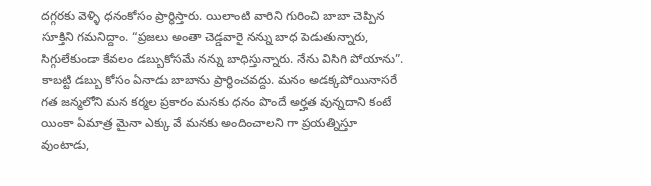దగ్గరకు వెళ్ళి ధనంకోసం ప్రార్ధిస్తారు. యిలాంటి వారిని గురించి బాబా చెప్పిన సూక్తిని గమనిద్దాం. “ప్రజలు అంతా చెడ్డవారై నన్ను బాధ పెడుతున్నారు, సిగ్గులేకుండా కేవలం డబ్బుకోసమే నన్ను బాధిస్తున్నారు. నేను విసిగి పోయాను”. కాబట్టి డబ్బు కోసం ఏనాడు బాబాను ప్రార్ధించవద్దు. మనం అడక్కపోయినాసరే గత జన్మలోని మన కర్మల ప్రకారం మనకు ధనం పొందే అర్హత వున్నదాని కంటే యింకా ఏమాత్ర మైనా ఎక్కు వే మనకు అందించాలని గా ప్రయత్నిస్తూ వుంటాడు,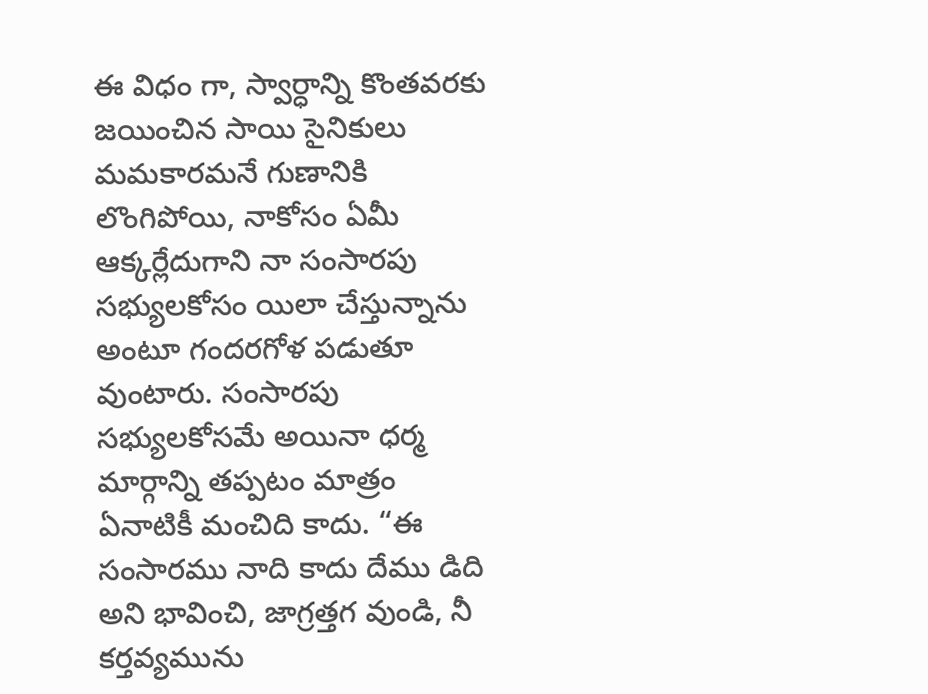ఈ విధం గా, స్వార్ధాన్ని కొంతవరకు జయించిన సాయి సైనికులు మమకారమనే గుణానికి లొంగిపోయి, నాకోసం ఏమీ ఆక్కర్లేదుగాని నా సంసారపు సభ్యులకోసం యిలా చేస్తున్నాను అంటూ గందరగోళ పడుతూ వుంటారు. సంసారపు సభ్యులకోసమే అయినా ధర్మ మార్గాన్ని తప్పటం మాత్రం ఏనాటికీ మంచిది కాదు. “ఈ సంసారము నాది కాదు దేము డిది అని భావించి, జాగ్రత్తగ వుండి, నీ కర్తవ్యమును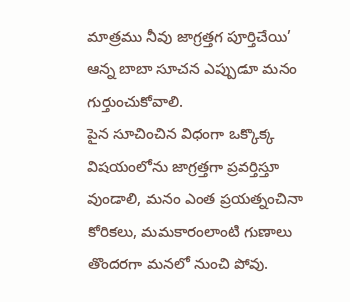మాత్రము నీవు జాగ్రత్తగ పూర్తిచేయి’ ఆన్న బాబా సూచన ఎప్పుడూ మనం గుర్తుంచుకోవాలి.
పైన సూచించిన విధంగా ఒక్కొక్క విషయంలోను జాగ్రత్తగా ప్రవర్తిస్తూ వుండాలి, మనం ఎంత ప్రయత్నంచినా కోరికలు, మమకారంలాంటి గుణాలు తొందరగా మనలో నుంచి పోవు.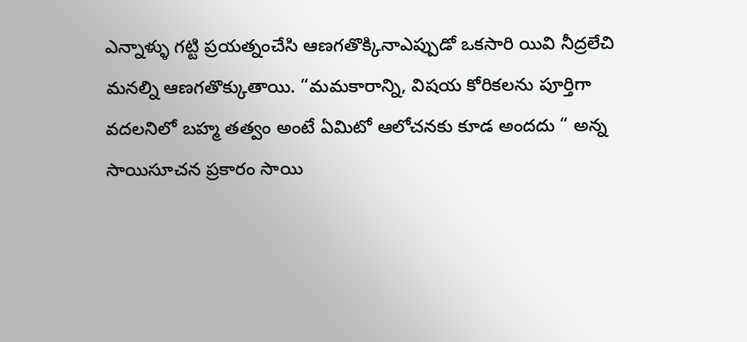ఎన్నాళ్ళు గట్టి ప్రయత్నంచేసి ఆణగతొక్కినాఎప్పుడో ఒకసారి యివి నీద్రలేచి మనల్ని ఆణగతొక్కుతాయి. “మమకారాన్ని, విషయ కోరికలను పూర్తిగా వదలనిలో బహ్మ తత్వం అంటే ఏమిటో ఆలోచనకు కూడ అందదు “ అన్న సాయిసూచన ప్రకారం సాయి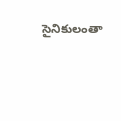సైనికులంతా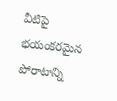వీటిపై భయంకరమైన పోరాటాన్ని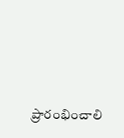ప్రారంభించాలి